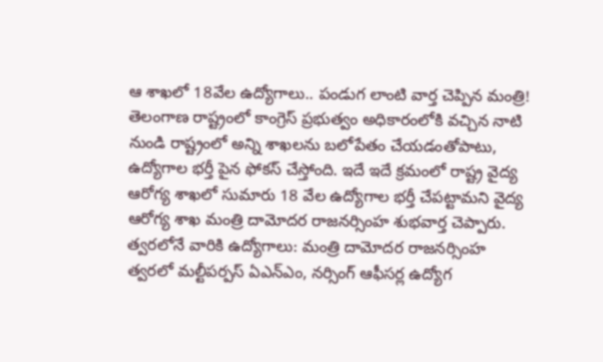ఆ శాఖలో 18వేల ఉద్యోగాలు.. పండుగ లాంటి వార్త చెప్పిన మంత్రి!
తెలంగాణ రాష్ట్రంలో కాంగ్రెస్ ప్రభుత్వం అధికారంలోకి వచ్చిన నాటి నుండి రాష్ట్రంలో అన్ని శాఖలను బలోపేతం చేయడంతోపాటు, ఉద్యోగాల భర్తీ పైన ఫోకస్ చేస్తోంది. ఇదే ఇదే క్రమంలో రాష్ట్ర వైద్య ఆరోగ్య శాఖలో సుమారు 18 వేల ఉద్యోగాల భర్తీ చేపట్టామని వైద్య ఆరోగ్య శాఖ మంత్రి దామోదర రాజనర్సింహ శుభవార్త చెప్పారు.
త్వరలోనే వారికి ఉద్యోగాలు: మంత్రి దామోదర రాజనర్సింహ
త్వరలో మల్టీపర్పస్ ఏఎన్ఎం, నర్సింగ్ ఆఫీసర్ల ఉద్యోగ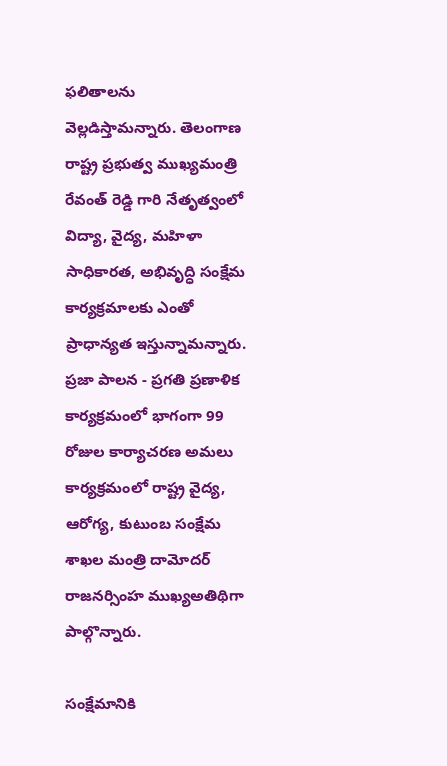ఫలితాలను వెల్లడిస్తామన్నారు. తెలంగాణ రాష్ట్ర ప్రభుత్వ ముఖ్యమంత్రి రేవంత్ రెడ్డి గారి నేతృత్వంలో విద్యా, వైద్య, మహిళా సాధికారత, అభివృద్ధి సంక్షేమ కార్యక్రమాలకు ఎంతో ప్రాధాన్యత ఇస్తున్నామన్నారు. ప్రజా పాలన - ప్రగతి ప్రణాళిక కార్యక్రమంలో భాగంగా 99 రోజుల కార్యాచరణ అమలు కార్యక్రమంలో రాష్ట్ర వైద్య, ఆరోగ్య, కుటుంబ సంక్షేమ శాఖల మంత్రి దామోదర్ రాజనర్సింహ ముఖ్యఅతిథిగా పాల్గొన్నారు.

సంక్షేమానికి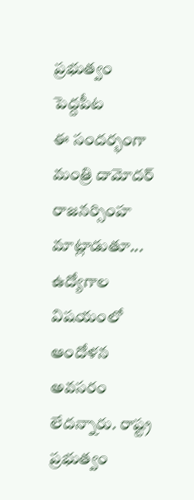ప్రభుత్వం పెద్దపీట
ఈ సందర్భంగా మంత్రి దామోదర్ రాజనర్సింహ మాట్లాడుతూ... ఉద్యోగాల విషయంలో ఆందోళన అవసరం లేదన్నారు. రాష్ట్ర ప్రభుత్వం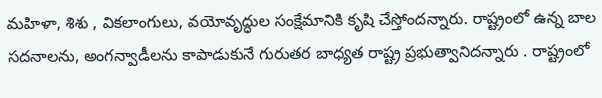మహిళా, శిశు , వికలాంగులు, వయోవృద్ధుల సంక్షేమానికి కృషి చేస్తోందన్నారు. రాష్ట్రంలో ఉన్న బాల సదనాలను, అంగన్వాడీలను కాపాడుకునే గురుతర బాధ్యత రాష్ట్ర ప్రభుత్వానిదన్నారు . రాష్ట్రంలో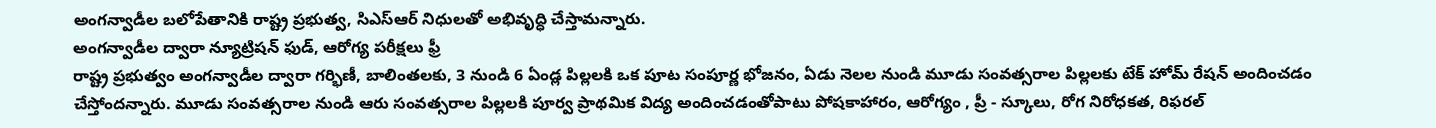అంగన్వాడీల బలోపేతానికి రాష్ట్ర ప్రభుత్వ, సిఎస్ఆర్ నిధులతో అభివృద్ధి చేస్తామన్నారు.
అంగన్వాడీల ద్వారా న్యూట్రిషన్ ఫుడ్, ఆరోగ్య పరీక్షలు ఫ్రీ
రాష్ట్ర ప్రభుత్వం అంగన్వాడీల ద్వారా గర్భిణీ, బాలింతలకు, 3 నుండి 6 ఏండ్ల పిల్లలకి ఒక పూట సంపూర్ణ భోజనం, ఏడు నెలల నుండి మూడు సంవత్సరాల పిల్లలకు టేక్ హోమ్ రేషన్ అందించడం చేస్తోందన్నారు. మూడు సంవత్సరాల నుండి ఆరు సంవత్సరాల పిల్లలకి పూర్వ ప్రాథమిక విద్య అందించడంతోపాటు పోషకాహారం, ఆరోగ్యం , ప్రీ - స్కూలు, రోగ నిరోధకత, రిఫరల్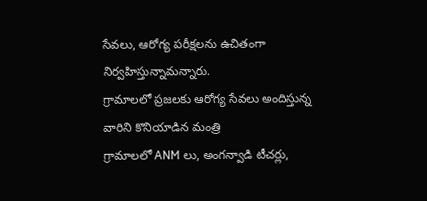సేవలు, ఆరోగ్య పరీక్షలను ఉచితంగా నిర్వహిస్తున్నామన్నారు.
గ్రామాలలో ప్రజలకు ఆరోగ్య సేవలు అందిస్తున్న వారిని కొనియాడిన మంత్రి
గ్రామాలలో ANM లు, అంగన్వాడి టీచర్లు,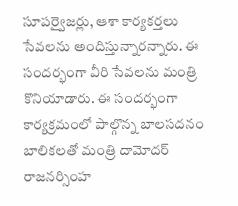సూపర్వైజర్లు, ఆశా కార్యకర్తలు సేవలను అందిస్తున్నారన్నారు. ఈ సందర్భంగా వీరి సేవలను మంత్రి కొనియాడారు. ఈ సందర్భంగా కార్యక్రమంలో పాల్గొన్న బాలసదనం బాలికలతో మంత్రి దామోదర్ రాజనర్సింహ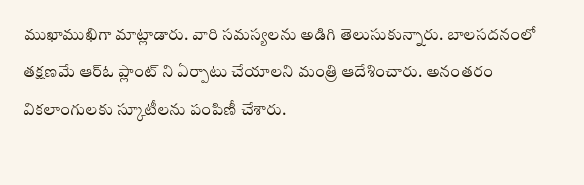ముఖాముఖిగా మాట్లాడారు. వారి సమస్యలను అడిగి తెలుసుకున్నారు. బాలసదనంలో తక్షణమే ఆర్ఓ ప్లాంట్ ని ఏర్పాటు చేయాలని మంత్రి ఆదేశించారు. అనంతరం వికలాంగులకు స్కూటీలను పంపిణీ చేశారు.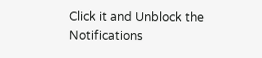Click it and Unblock the Notifications